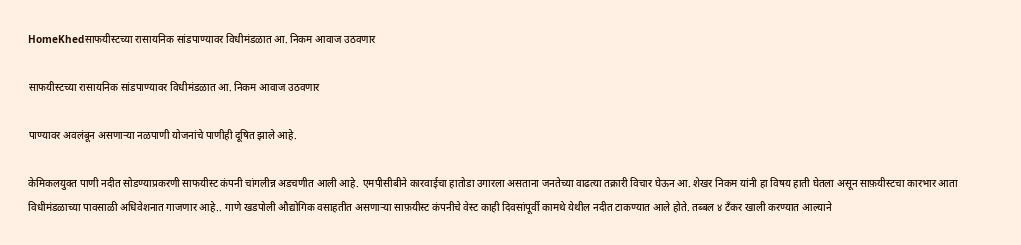HomeKhedसाफयीस्टच्या रासायनिक सांडपाण्यावर विधीमंडळात आ. निकम आवाज उठवणार

साफयीस्टच्या रासायनिक सांडपाण्यावर विधीमंडळात आ. निकम आवाज उठवणार

पाण्यावर अवलंबून असणाऱ्या नळपाणी योजनांचे पाणीही दूषित झाले आहे.

केमिकलयुक्त पाणी नदीत सोडण्याप्रकरणी साफयीस्ट कंपनी चांगलीन्न अडचणीत आली आहे. एमपीसीबीने कारवाईचा हातोडा उगारला असताना जनतेच्या वाढत्या तक्रारी विचार घेऊन आ. शेखर निकम यांनी हा विषय हाती घेतला असून साफ़यीस्टचा कारभार आता विधीमंडळाच्या पावसाळी अधिवेशनात गाजणार आहे.. गाणे खडपोली औद्योगिक वसाहतीत असणाऱ्या साफ़यीस्ट कंपनीचे वेस्ट काही दिवसांपूर्वी कामथे येथील नदीत टाकण्यात आले होते. तब्बल ४ टँकर खाली करण्यात आल्याने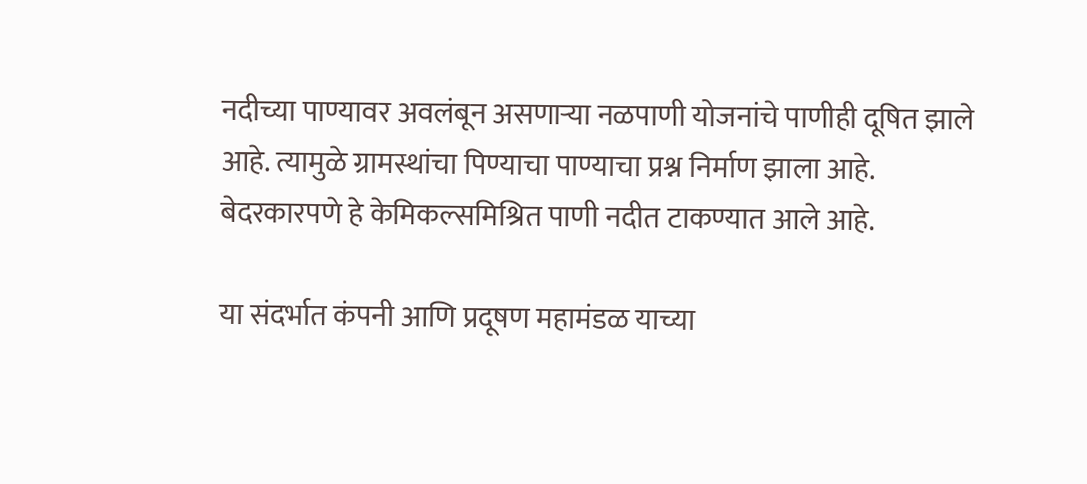नदीच्या पाण्यावर अवलंबून असणाऱ्या नळपाणी योजनांचे पाणीही दूषित झाले आहे. त्यामुळे ग्रामस्थांचा पिण्याचा पाण्याचा प्रश्न निर्माण झाला आहे. बेदरकारपणे हे केमिकल्समिश्रित पाणी नदीत टाकण्यात आले आहे.

या संदर्भात कंपनी आणि प्रदूषण महामंडळ याच्या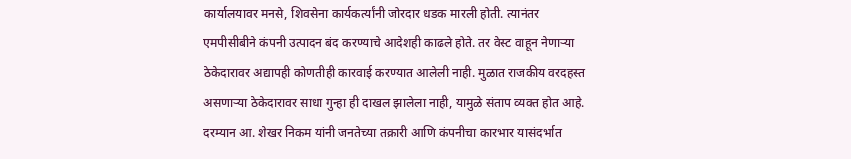कार्यालयावर मनसे, शिवसेना कार्यकर्त्यांनी जोरदार धडक मारली होती. त्यानंतर एमपीसीबीने कंपनी उत्पादन बंद करण्याचे आदेशही काढले होते. तर वेस्ट वाहून नेणाऱ्या ठेकेदारावर अद्यापही कोणतीही कारवाई करण्यात आलेली नाही. मुळात राजकीय वरदहस्त असणाऱ्या ठेकेदारावर साधा गुन्हा ही दाखल झालेला नाही, यामुळे संताप व्यक्त होत आहे. दरम्यान आ. शेखर निकम यांनी जनतेच्या तक्रारी आणि कंपनीचा कारभार यासंदर्भात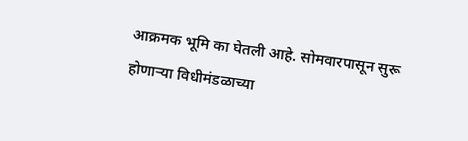आक्रमक भूमि का घेतली आहे. सोमवारपासून सुरू होणाऱ्या विधीमंडळाच्या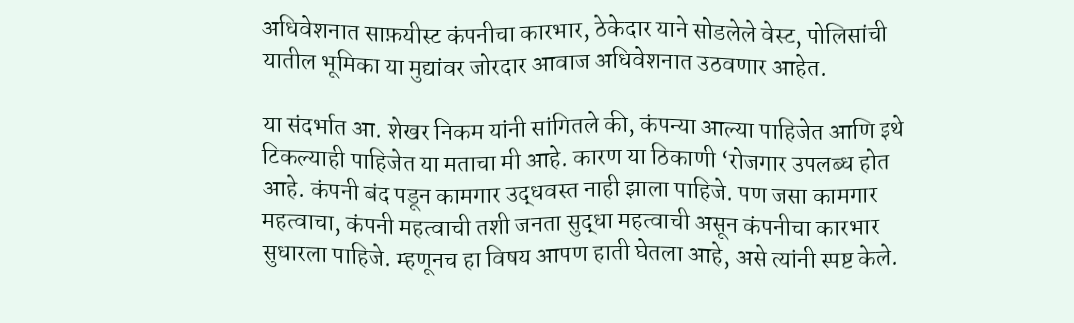अधिवेशनात साफ़यीस्ट कंपनीचा कारभार, ठेकेदार याने सोडलेले वेस्ट, पोलिसांची यातील भूमिका या मुद्यांवर जोरदार आवाज अधिवेशनात उठवणार आहेत.

या संदर्भात आ. शेखर निकम यांनी सांगितले की, कंपन्या आल्या पाहिजेत आणि इथे टिकल्याही पाहिजेत या मताचा मी आहे. कारण या ठिकाणी ‘रोजगार उपलब्ध होत आहे. कंपनी बंद पडून कामगार उद्धवस्त नाही झाला पाहिजे. पण जसा कामगार महत्वाचा, कंपनी महत्वाची तशी जनता सुद्धा महत्वाची असून कंपनीचा कारभार सुधारला पाहिजे. म्हणूनच हा विषय आपण हाती घेतला आहे, असे त्यांनी स्पष्ट केले.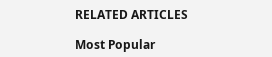RELATED ARTICLES

Most Popular